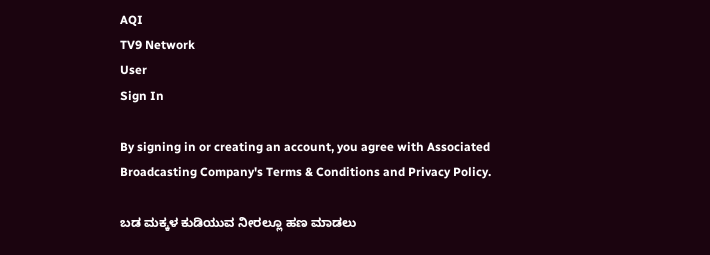AQI
TV9 Network
User
Sign In

By signing in or creating an account, you agree with Associated Broadcasting Company's Terms & Conditions and Privacy Policy.

ಬಡ ಮಕ್ಕಳ ಕುಡಿಯುವ ನೀರಲ್ಲೂ ಹಣ ಮಾಡಲು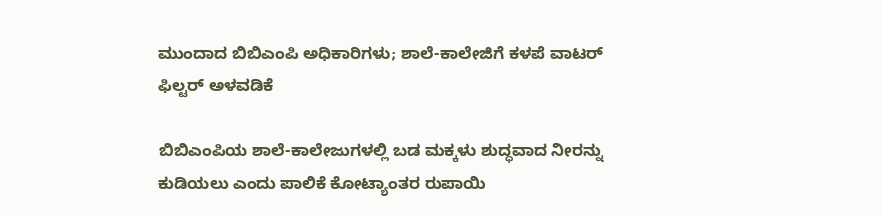ಮುಂದಾದ ಬಿಬಿಎಂಪಿ ಅಧಿಕಾರಿಗಳು; ಶಾಲೆ-ಕಾಲೇಜಿಗೆ ಕಳಪೆ ವಾಟರ್ ಫಿಲ್ಟರ್ ಅಳವಡಿಕೆ

ಬಿಬಿಎಂಪಿಯ ಶಾಲೆ-ಕಾಲೇಜುಗಳಲ್ಲಿ ಬಡ ಮಕ್ಕಳು ಶುದ್ಧವಾದ ನೀರನ್ನು ಕುಡಿಯಲು ‌ಎಂದು ಪಾಲಿಕೆ ಕೋಟ್ಯಾಂತರ ರುಪಾಯಿ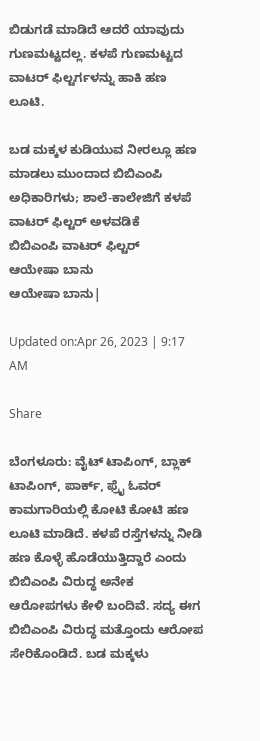ಬಿಡುಗಡೆ ಮಾಡಿದೆ ಆದರೆ ಯಾವುದು ಗುಣಮಟ್ಟದಲ್ಲ. ಕಳಪೆ ಗುಣಮಟ್ಟದ ವಾಟರ್ ಫಿಲ್ಟರ್ಗಳನ್ನು ಹಾಕಿ ಹಣ ಲೂಟಿ.

ಬಡ ಮಕ್ಕಳ ಕುಡಿಯುವ ನೀರಲ್ಲೂ ಹಣ ಮಾಡಲು ಮುಂದಾದ ಬಿಬಿಎಂಪಿ ಅಧಿಕಾರಿಗಳು; ಶಾಲೆ-ಕಾಲೇಜಿಗೆ ಕಳಪೆ ವಾಟರ್ ಫಿಲ್ಟರ್ ಅಳವಡಿಕೆ
ಬಿಬಿಎಂಪಿ ವಾಟರ್ ಫಿಲ್ಟರ್
ಆಯೇಷಾ ಬಾನು
ಆಯೇಷಾ ಬಾನು|

Updated on:Apr 26, 2023 | 9:17 AM

Share

ಬೆಂಗಳೂರು: ವೈಟ್ ಟಾಪಿಂಗ್, ಬ್ಲಾಕ್ ಟಾಪಿಂಗ್, ಪಾರ್ಕ್, ಫ್ರೈ ಓವರ್ ಕಾಮಗಾರಿಯಲ್ಲಿ ಕೋಟಿ ಕೋಟಿ ಹಣ ಲೂಟಿ ಮಾಡಿದೆ. ಕಳಪೆ ರಸ್ತೆಗಳನ್ನು ನೀಡಿ ಹಣ ಕೊಳ್ಳೆ ಹೊಡೆಯುತ್ತಿದ್ದಾರೆ ಎಂದು ಬಿಬಿಎಂಪಿ ವಿರುದ್ಧ ಅನೇಕ ಆರೋಪಗಳು ಕೇಳಿ ಬಂದಿವೆ. ಸದ್ಯ ಈಗ ಬಿಬಿಎಂಪಿ ವಿರುದ್ಧ ಮತ್ತೊಂದು ಆರೋಪ ಸೇರಿಕೊಂಡಿದೆ. ಬಡ ಮಕ್ಕಳು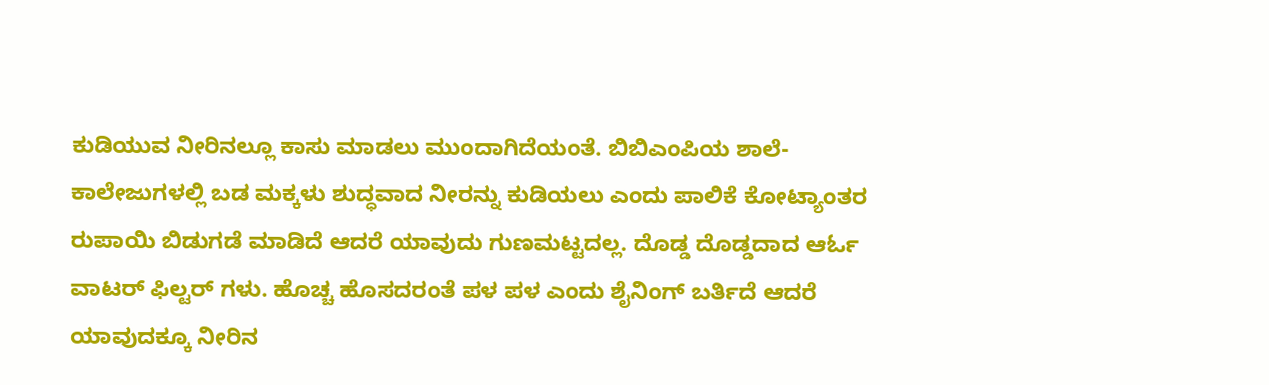ಕುಡಿಯುವ ನೀರಿನಲ್ಲೂ ಕಾಸು ಮಾಡಲು ಮುಂದಾಗಿದೆಯಂತೆ. ಬಿಬಿಎಂಪಿಯ ಶಾಲೆ-ಕಾಲೇಜುಗಳಲ್ಲಿ ಬಡ ಮಕ್ಕಳು ಶುದ್ಧವಾದ ನೀರನ್ನು ಕುಡಿಯಲು ‌ಎಂದು ಪಾಲಿಕೆ ಕೋಟ್ಯಾಂತರ ರುಪಾಯಿ ಬಿಡುಗಡೆ ಮಾಡಿದೆ ಆದರೆ ಯಾವುದು ಗುಣಮಟ್ಟದಲ್ಲ. ದೊಡ್ಡ ದೊಡ್ಡದಾದ ಆರ್ಓ ವಾಟರ್ ಫಿಲ್ಟರ್ ಗಳು. ಹೊಚ್ಚ ಹೊಸದರಂತೆ ಪಳ ಪಳ ಎಂದು ಶೈನಿಂಗ್ ಬರ್ತಿದೆ ಆದರೆ ಯಾವುದಕ್ಕೂ ನೀರಿನ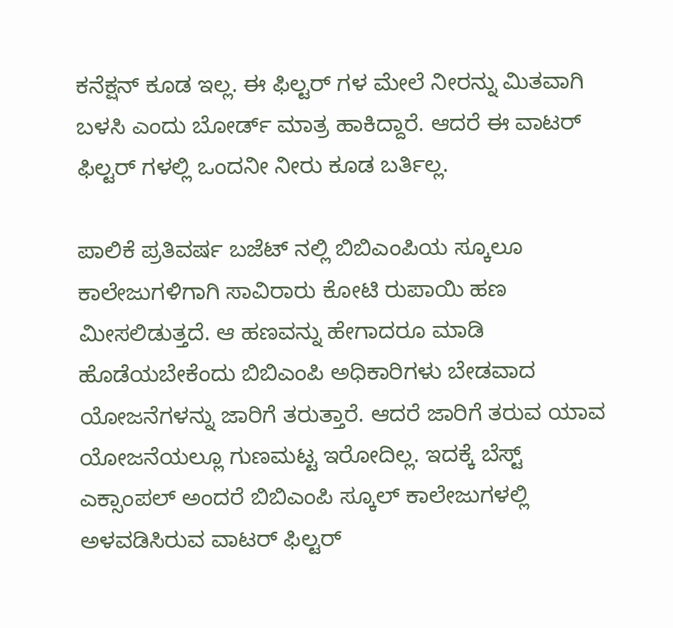ಕನೆಕ್ಷನ್ ಕೂಡ ಇಲ್ಲ. ಈ ಫಿಲ್ಟರ್ ಗಳ ಮೇಲೆ ನೀರನ್ನು ಮಿತವಾಗಿ ಬಳಸಿ ಎಂದು ಬೋರ್ಡ್ ಮಾತ್ರ ಹಾಕಿದ್ದಾರೆ. ಆದರೆ ಈ ವಾಟರ್ ಫಿಲ್ಟರ್ ಗಳಲ್ಲಿ ಒಂದನೀ ನೀರು ಕೂಡ ಬರ್ತಿಲ್ಲ.

ಪಾಲಿಕೆ ಪ್ರತಿವರ್ಷ ಬಜೆಟ್ ನಲ್ಲಿ ಬಿಬಿಎಂಪಿಯ ಸ್ಕೂಲೂ ಕಾಲೇಜುಗಳಿಗಾಗಿ ಸಾವಿರಾರು ಕೋಟಿ ರುಪಾಯಿ ಹಣ ಮೀಸಲಿಡುತ್ತದೆ. ಆ ಹಣವನ್ನು ಹೇಗಾದರೂ ಮಾಡಿ ಹೊಡೆಯಬೇಕೆಂದು ಬಿಬಿಎಂಪಿ ಅಧಿಕಾರಿಗಳು ಬೇಡವಾದ ಯೋಜನೆಗಳನ್ನು ಜಾರಿಗೆ ತರುತ್ತಾರೆ. ಆದರೆ ಜಾರಿಗೆ ತರುವ ಯಾವ ಯೋಜನೆಯಲ್ಲೂ ಗುಣಮಟ್ಟ ಇರೋದಿಲ್ಲ. ಇದಕ್ಕೆ ಬೆಸ್ಟ್ ಎಕ್ಸಾಂಪಲ್ ಅಂದರೆ ಬಿಬಿಎಂಪಿ ಸ್ಕೂಲ್ ಕಾಲೇಜುಗಳಲ್ಲಿ ಅಳವಡಿಸಿರುವ ವಾಟರ್ ಫಿಲ್ಟರ್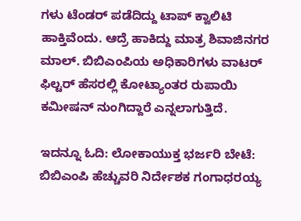ಗಳು ಟೆಂಡರ್ ಪಡೆದಿದ್ದು ಟಾಪ್‌ ಕ್ವಾಲಿಟಿ ಹಾಕ್ತಿವೆಂದು. ಆದ್ರೆ ಹಾಕಿದ್ದು ಮಾತ್ರ ಶಿವಾಜಿನಗರ ಮಾಲ್. ಬಿಬಿಎಂಪಿಯ ಅಧಿಕಾರಿಗಳು ವಾಟರ್ ಫಿಲ್ಟರ್ ಹೆಸರಲ್ಲಿ ಕೋಟ್ಯಾಂತರ ರುಪಾಯಿ ಕಮೀಷನ್ ನುಂಗಿದ್ದಾರೆ ಎನ್ನಲಾಗುತ್ತಿದೆ.

ಇದನ್ನೂ ಓದಿ: ಲೋಕಾಯುಕ್ತ ಭರ್ಜರಿ ಬೇಟೆ: ಬಿಬಿಎಂಪಿ ಹೆಚ್ಚುವರಿ ನಿರ್ದೇಶಕ ಗಂಗಾಧರಯ್ಯ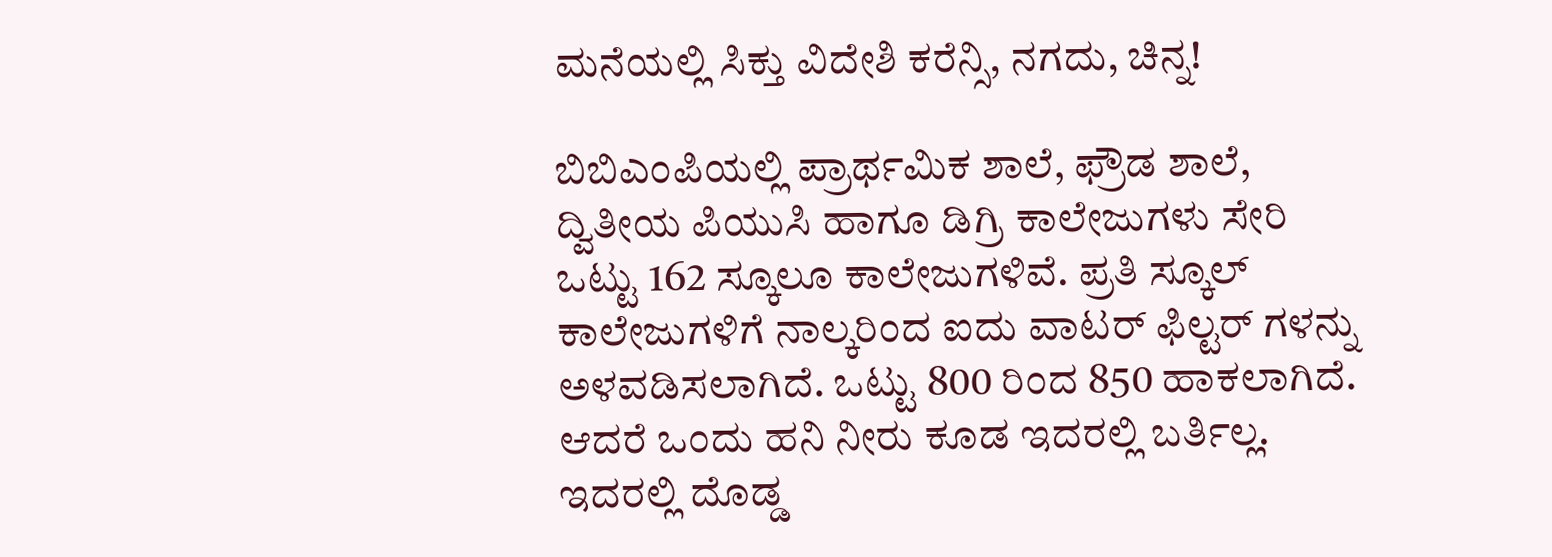ಮನೆಯಲ್ಲಿ ಸಿಕ್ತು ವಿದೇಶಿ ಕರೆನ್ಸಿ, ನಗದು, ಚಿನ್ನ!

ಬಿಬಿಎಂಪಿಯಲ್ಲಿ ಪ್ರಾರ್ಥಮಿಕ ಶಾಲೆ, ಫ್ರೌಡ ಶಾಲೆ, ದ್ವಿತೀಯ ಪಿಯುಸಿ ಹಾಗೂ ಡಿಗ್ರಿ ಕಾಲೇಜುಗಳು ಸೇರಿ ಒಟ್ಟು 162 ಸ್ಕೂಲೂ ಕಾಲೇಜುಗಳಿವೆ. ಪ್ರತಿ ಸ್ಕೂಲ್ ಕಾಲೇಜುಗಳಿಗೆ ನಾಲ್ಕರಿಂದ ಐದು ವಾಟರ್ ಫಿಲ್ಟರ್ ಗಳನ್ನು ಅಳವಡಿಸಲಾಗಿದೆ. ಒಟ್ಟು 800 ರಿಂದ 850 ಹಾಕಲಾಗಿದೆ. ಆದರೆ ಒಂದು ಹನಿ ನೀರು ಕೂಡ ಇದರಲ್ಲಿ ಬರ್ತಿಲ್ಲ. ಇದರಲ್ಲಿ ದೊಡ್ಡ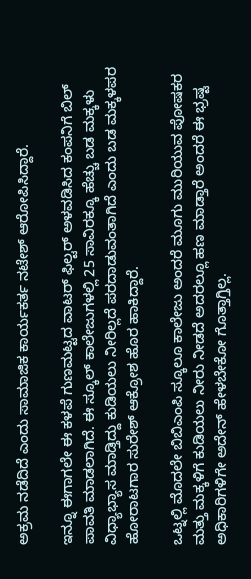ಅಕ್ರಮ ನಡೆದಿದೆ ಎಂದು ಸಾಮಾಜಿಕ ಕಾರ್ಯಕರ್ತ ನಟೇಶ್ ಆರೋಪಿಸಿದ್ದಾರೆ.

ಇನ್ನೂ ಈಗಾಗಲೇ ಈ ಕಳಪೆ ಗುಣಮಟ್ಟದ ವಾಟರ್ ಫಿಲ್ಟರ್ ಅಳವಡಿಸಿದ ಕಂಪನಿಗೆ ಬಿಲ್ ಪಾವತಿ ಮಾಡಲಾಗಿದೆ. ಈ ಸ್ಕೂಲ್ ಕಾಲೇಜುಗಳಲ್ಲಿ 25 ಸಾವಿರಕ್ಕೂ ಹೆಚ್ಚು ಬಡ ಮಕ್ಕಳು ವಿಧ್ಯಾಭ್ಯಾಸ ಮಾಡ್ತಿದ್ದು ಕುಡಿಯಲು ನೀರಿಲ್ಲದೆ ಪರದಾಡುವಂತಾಗಿದೆ ಎಂದು ಬಡ ಮಕ್ಕಳಪರ ಹೋರಾಟಗಾರ ಸುರೇಶ್ ಆಕ್ರೋಶ ಹೊರ ಹಾಕಿದ್ದಾರೆ.

ಒಟ್ನಲ್ಲಿ ಮೊದಲೇ ಬಿಬಿಎಂಪಿ ಸ್ಕೂಲೂ ಕಾಲೇಜು ಅಂದರೆ ಮೂಗು ಮುರಿಯುವ ಪೋಷಕರ ಮತ್ತು ಮಕ್ಕಳಿಗೆ ಕುಡಿಯಲು ನೀರು ನೀಡದೆ ಅದರಲ್ಲೂ ಹಣ ಮಾಡ್ತಾರೆ ಅಂದರೆ ಈ ಭ್ರಷ್ಟ ಅಧಿಕಾರಿಗಳಿಗೇ ಅದೇನ್ ಹೇಳಬೇಕೋ ಗೊತ್ತಾಗ್ತಿಲ್ಲ.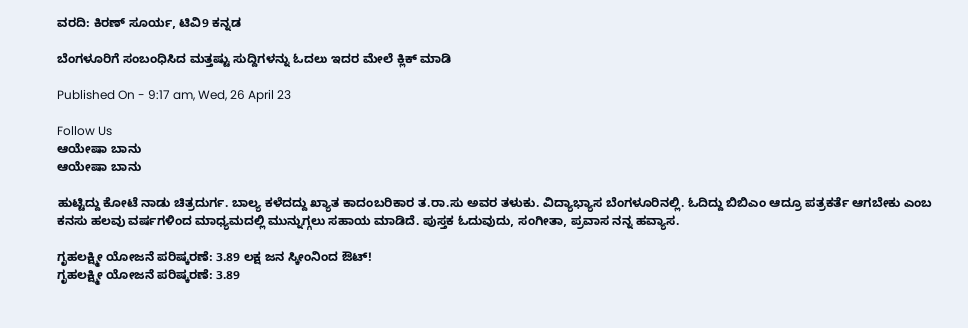ವರದಿ: ಕಿರಣ್ ಸೂರ್ಯ, ಟಿವಿ9 ಕನ್ನಡ

ಬೆಂಗಳೂರಿಗೆ ಸಂಬಂಧಿಸಿದ ಮತ್ತಷ್ಟು ಸುದ್ದಿಗಳನ್ನು ಓದಲು ಇದರ ಮೇಲೆ ಕ್ಲಿಕ್ ಮಾಡಿ

Published On - 9:17 am, Wed, 26 April 23

Follow Us
ಆಯೇಷಾ ಬಾನು
ಆಯೇಷಾ ಬಾನು

ಹುಟ್ಟಿದ್ದು ಕೋಟೆ ನಾಡು ಚಿತ್ರದುರ್ಗ. ಬಾಲ್ಯ ಕಳೆದದ್ದು ಖ್ಯಾತ ಕಾದಂಬರಿಕಾರ ತ.ರಾ.ಸು ಅವರ ತಳುಕು. ವಿದ್ಯಾಭ್ಯಾಸ ಬೆಂಗಳೂರಿನಲ್ಲಿ. ಓದಿದ್ದು ಬಿಬಿಎಂ ಆದ್ರೂ ಪತ್ರಕರ್ತೆ ಆಗಬೇಕು ಎಂಬ ಕನಸು ಹಲವು ವರ್ಷಗಳಿಂದ ಮಾಧ್ಯಮದಲ್ಲಿ ಮುನ್ನುಗ್ಗಲು ಸಹಾಯ ಮಾಡಿದೆ. ಪುಸ್ತಕ ಓದುವುದು, ಸಂಗೀತಾ, ಪ್ರವಾಸ ನನ್ನ ಹವ್ಯಾಸ.

ಗೃಹಲಕ್ಷ್ಮೀ ಯೋಜನೆ ಪರಿಷ್ಕರಣೆ: 3.89 ಲಕ್ಷ ಜನ ಸ್ಕೀಂನಿಂದ ಔಟ್!
ಗೃಹಲಕ್ಷ್ಮೀ ಯೋಜನೆ ಪರಿಷ್ಕರಣೆ: 3.89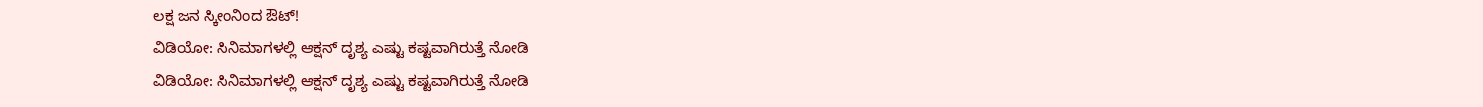ಲಕ್ಷ ಜನ ಸ್ಕೀಂನಿಂದ ಔಟ್!
ವಿಡಿಯೋ: ಸಿನಿಮಾಗಳಲ್ಲಿ ಆಕ್ಷನ್ ದೃಶ್ಯ ಎಷ್ಟು ಕಷ್ಟವಾಗಿರುತ್ತೆ ನೋಡಿ
ವಿಡಿಯೋ: ಸಿನಿಮಾಗಳಲ್ಲಿ ಆಕ್ಷನ್ ದೃಶ್ಯ ಎಷ್ಟು ಕಷ್ಟವಾಗಿರುತ್ತೆ ನೋಡಿ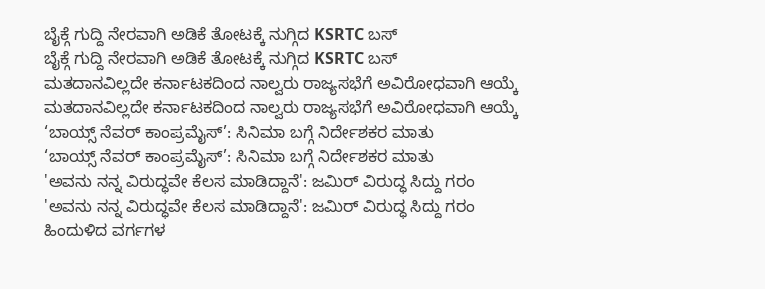ಬೈಕ್ಗೆ ಗುದ್ದಿ ನೇರವಾಗಿ ಅಡಿಕೆ ತೋಟಕ್ಕೆ ನುಗ್ಗಿದ KSRTC ಬಸ್
ಬೈಕ್ಗೆ ಗುದ್ದಿ ನೇರವಾಗಿ ಅಡಿಕೆ ತೋಟಕ್ಕೆ ನುಗ್ಗಿದ KSRTC ಬಸ್
ಮತದಾನವಿಲ್ಲದೇ ಕರ್ನಾಟಕದಿಂದ ನಾಲ್ವರು ರಾಜ್ಯಸಭೆಗೆ ಅವಿರೋಧವಾಗಿ ಆಯ್ಕೆ
ಮತದಾನವಿಲ್ಲದೇ ಕರ್ನಾಟಕದಿಂದ ನಾಲ್ವರು ರಾಜ್ಯಸಭೆಗೆ ಅವಿರೋಧವಾಗಿ ಆಯ್ಕೆ
‘ಬಾಯ್ಸ್ ನೆವರ್ ಕಾಂಪ್ರಮೈಸ್’: ಸಿನಿಮಾ ಬಗ್ಗೆ ನಿರ್ದೇಶಕರ ಮಾತು
‘ಬಾಯ್ಸ್ ನೆವರ್ ಕಾಂಪ್ರಮೈಸ್’: ಸಿನಿಮಾ ಬಗ್ಗೆ ನಿರ್ದೇಶಕರ ಮಾತು
'ಅವನು ನನ್ನ ವಿರುದ್ಧವೇ ಕೆಲಸ ಮಾಡಿದ್ದಾನೆ': ಜಮಿರ್ ವಿರುದ್ಧ ಸಿದ್ದು ಗರಂ
'ಅವನು ನನ್ನ ವಿರುದ್ಧವೇ ಕೆಲಸ ಮಾಡಿದ್ದಾನೆ': ಜಮಿರ್ ವಿರುದ್ಧ ಸಿದ್ದು ಗರಂ
ಹಿಂದುಳಿದ ವರ್ಗಗಳ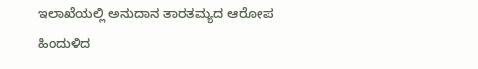ಇಲಾಖೆಯಲ್ಲಿ ಅನುದಾನ ತಾರತಮ್ಯದ ಆರೋಪ
ಹಿಂದುಳಿದ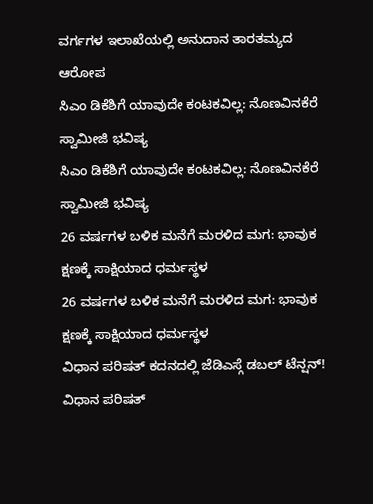ವರ್ಗಗಳ ಇಲಾಖೆಯಲ್ಲಿ ಅನುದಾನ ತಾರತಮ್ಯದ ಆರೋಪ
ಸಿಎಂ ಡಿಕೆಶಿಗೆ ಯಾವುದೇ ಕಂಟಕವಿಲ್ಲ: ನೊಣವಿನಕೆರೆ ಸ್ವಾಮೀಜಿ ಭವಿಷ್ಯ
ಸಿಎಂ ಡಿಕೆಶಿಗೆ ಯಾವುದೇ ಕಂಟಕವಿಲ್ಲ: ನೊಣವಿನಕೆರೆ ಸ್ವಾಮೀಜಿ ಭವಿಷ್ಯ
26 ವರ್ಷಗಳ ಬಳಿಕ ಮನೆಗೆ ಮರಳಿದ ಮಗ: ಭಾವುಕ ಕ್ಷಣಕ್ಕೆ ಸಾಕ್ಷಿಯಾದ ಧರ್ಮಸ್ಥಳ
26 ವರ್ಷಗಳ ಬಳಿಕ ಮನೆಗೆ ಮರಳಿದ ಮಗ: ಭಾವುಕ ಕ್ಷಣಕ್ಕೆ ಸಾಕ್ಷಿಯಾದ ಧರ್ಮಸ್ಥಳ
ವಿಧಾನ ಪರಿಷತ್ ಕದನದಲ್ಲಿ ಜೆಡಿಎಸ್ಗೆ ಡಬಲ್ ಟೆನ್ಷನ್!
ವಿಧಾನ ಪರಿಷತ್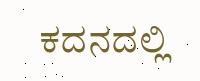ಕದನದಲ್ಲಿ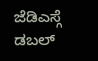ಜೆಡಿಎಸ್ಗೆ ಡಬಲ್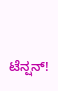ಟೆನ್ಷನ್!